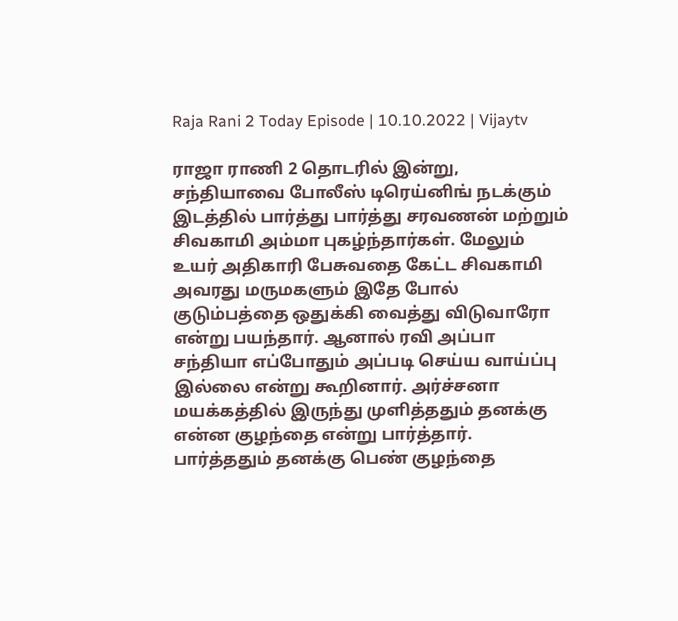Raja Rani 2 Today Episode | 10.10.2022 | Vijaytv

ராஜா ராணி 2 தொடரில் இன்று, சந்தியாவை போலீஸ் டிரெய்னிங் நடக்கும் இடத்தில் பார்த்து பார்த்து சரவணன் மற்றும் சிவகாமி அம்மா புகழ்ந்தார்கள். மேலும் உயர் அதிகாரி பேசுவதை கேட்ட சிவகாமி அவரது மருமகளும் இதே போல் குடும்பத்தை ஒதுக்கி வைத்து விடுவாரோ என்று பயந்தார். ஆனால் ரவி அப்பா சந்தியா எப்போதும் அப்படி செய்ய வாய்ப்பு இல்லை என்று கூறினார். அர்ச்சனா மயக்கத்தில் இருந்து முளித்ததும் தனக்கு என்ன குழந்தை என்று பார்த்தார். பார்த்ததும் தனக்கு பெண் குழந்தை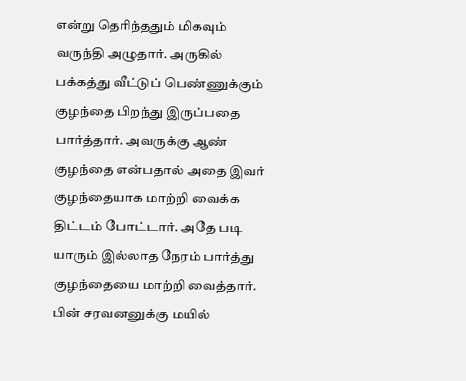என்று தெரிந்ததும் மிகவும் வருந்தி அழுதார். அருகில் பக்கத்து வீட்டுப் பெண்ணுக்கும் குழந்தை பிறந்து இருப்பதை பார்த்தார். அவருக்கு ஆண் குழந்தை என்பதால் அதை இவர் குழந்தையாக மாற்றி வைக்க திட்டம் போட்டார். அதே படி யாரும் இல்லாத நேரம் பார்த்து குழந்தையை மாற்றி வைத்தார். பின் சரவனனுக்கு மயில்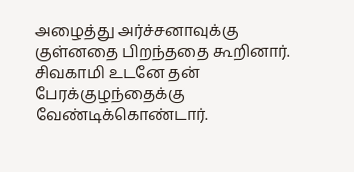அழைத்து அர்ச்சனாவுக்கு குள்னதை பிறந்ததை கூறினார். சிவகாமி உடனே தன் பேரக்குழந்தைக்கு வேண்டிக்கொண்டார்.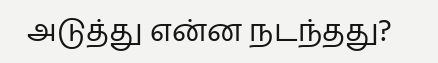அடுத்து என்ன நடந்தது?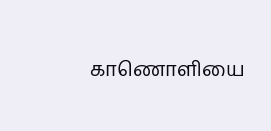காணொளியை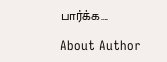பார்க்க….

About Author